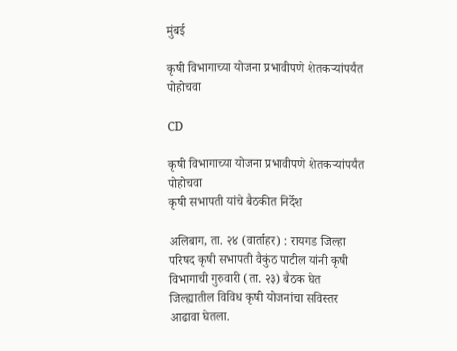मुंबई

कृषी विभागाच्या योजना प्रभावीपणे शेतकऱ्यांपर्यंत पोहोचवा

CD

कृषी विभागाच्या योजना प्रभावीपणे शेतकऱ्यांपर्यंत पोहोचवा
कृषी सभापती यांचे बैठकीत निर्देश

अलिबाग, ता. २४ (वार्ताहर) : रायगड जिल्हा परिषद कृषी सभापती वैकुंठ पाटील यांनी कृषी विभागाची गुरुवारी (ता. २३) बैठक घेत जिल्ह्यातील विविध कृषी योजनांचा सविस्तर आढावा घेतला.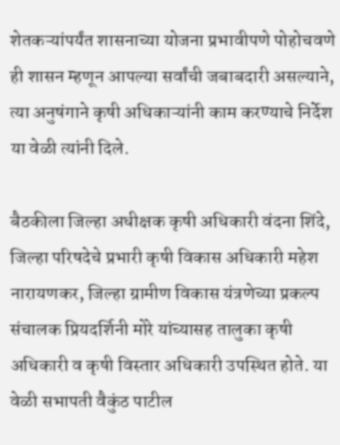शेतकऱ्यांपर्यंत शासनाच्या योजना प्रभावीपणे पोहोचवणे ही शासन म्हणून आपल्या सर्वांची जबाबदारी असल्याने, त्या अनुषंगाने कृषी अधिकाऱ्यांनी काम करण्याचे निर्देश या वेळी त्यांनी दिले.

बैठकीला जिल्हा अधीक्षक कृषी अधिकारी वंदना शिंदे, जिल्हा परिषदेचे प्रभारी कृषी विकास अधिकारी महेश नारायणकर, जिल्हा ग्रामीण विकास यंत्रणेच्या प्रकल्प संचालक प्रियदर्शिनी मोरे यांच्यासह तालुका कृषी अधिकारी व कृषी विस्तार अधिकारी उपस्थित होते. या वेळी सभापती वैकुंठ पाटील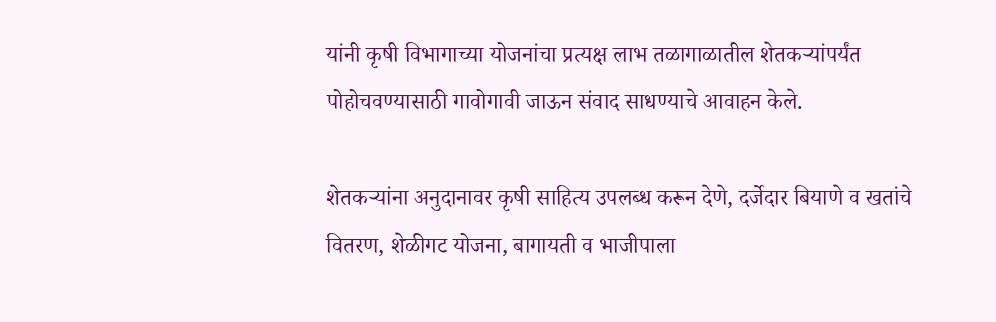यांनी कृषी विभागाच्या योजनांचा प्रत्यक्ष लाभ तळागाळातील शेतकऱ्यांपर्यंत पोहोचवण्यासाठी गावोगावी जाऊन संवाद साधण्याचे आवाहन केले.

शेतकऱ्यांना अनुदानावर कृषी साहित्य उपलब्ध करून देणे, दर्जेदार बियाणे व खतांचे वितरण, शेळीगट योजना, बागायती व भाजीपाला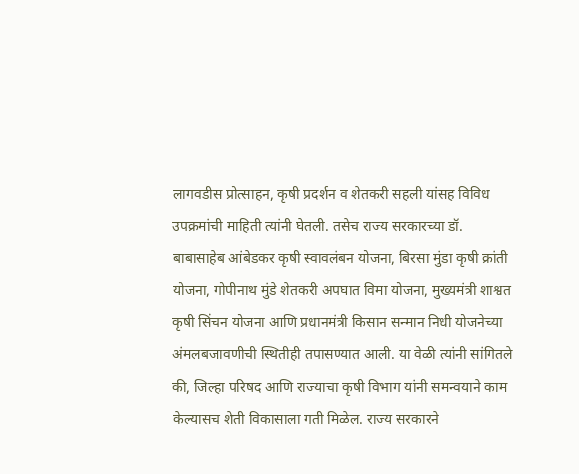लागवडीस प्रोत्साहन, कृषी प्रदर्शन व शेतकरी सहली यांसह विविध उपक्रमांची माहिती त्यांनी घेतली. तसेच राज्य सरकारच्या डॉ. बाबासाहेब आंबेडकर कृषी स्वावलंबन योजना, बिरसा मुंडा कृषी क्रांती योजना, गोपीनाथ मुंडे शेतकरी अपघात विमा योजना, मुख्यमंत्री शाश्वत कृषी सिंचन योजना आणि प्रधानमंत्री किसान सन्मान निधी योजनेच्या अंमलबजावणीची स्थितीही तपासण्यात आली. या वेळी त्यांनी सांगितले की, जिल्हा परिषद आणि राज्याचा कृषी विभाग यांनी समन्वयाने काम केल्यासच शेती विकासाला गती मिळेल. राज्य सरकारने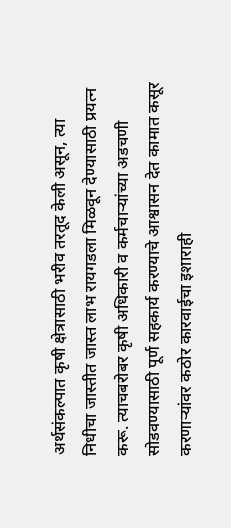अर्थसंकल्पात कृषी क्षेत्रासाठी भरीव तरतूद केली असून, त्या निधीचा जास्तीत जास्त लाभ रायगडला मिळवून देण्यासाठी प्रयत्न करू. त्याचबरोबर कृषी अधिकारी व कर्मचाऱ्यांच्या अडचणी सोडवण्यासाठी पूर्ण सहकार्य करण्याचे आश्वासन देत कामात कसूर करणाऱ्यांवर कठोर कारवाईचा इशाराही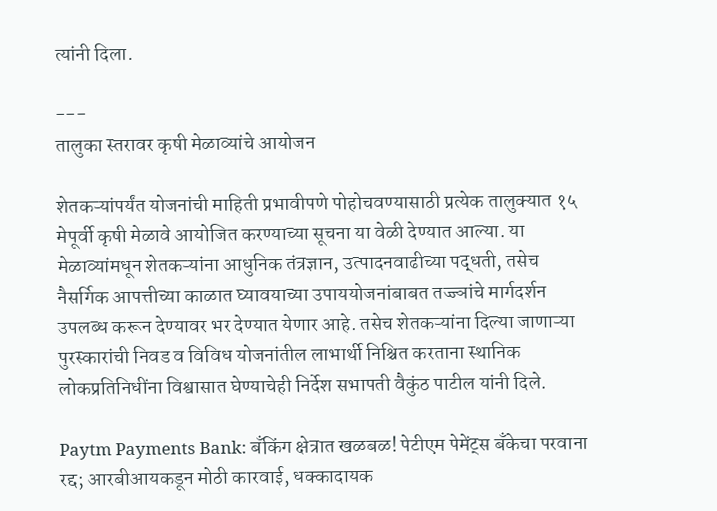त्यांनी दिला.

---
तालुका स्तरावर कृषी मेळाव्यांचे आयोजन

शेतकऱ्यांपर्यंत योजनांची माहिती प्रभावीपणे पोहोचवण्यासाठी प्रत्येक तालुक्यात १५ मेपूर्वी कृषी मेळावे आयोजित करण्याच्या सूचना या वेळी देण्यात आल्या. या मेळाव्यांमधून शेतकऱ्यांना आधुनिक तंत्रज्ञान, उत्पादनवाढीच्या पद्धती, तसेच नैसर्गिक आपत्तीच्या काळात घ्यावयाच्या उपाययोजनांबाबत तज्ज्ञांचे मार्गदर्शन उपलब्ध करून देण्यावर भर देण्यात येणार आहे. तसेच शेतकऱ्यांना दिल्या जाणाऱ्या पुरस्कारांची निवड व विविध योजनांतील लाभार्थी निश्चित करताना स्थानिक लोकप्रतिनिधींना विश्वासात घेण्याचेही निर्देश सभापती वैकुंठ पाटील यांनी दिले.

Paytm Payments Bank: बँकिंग क्षेत्रात खळबळ! पेटीएम पेमेंट्स बँकेचा परवाना रद्द; आरबीआयकडून मोठी कारवाई, धक्कादायक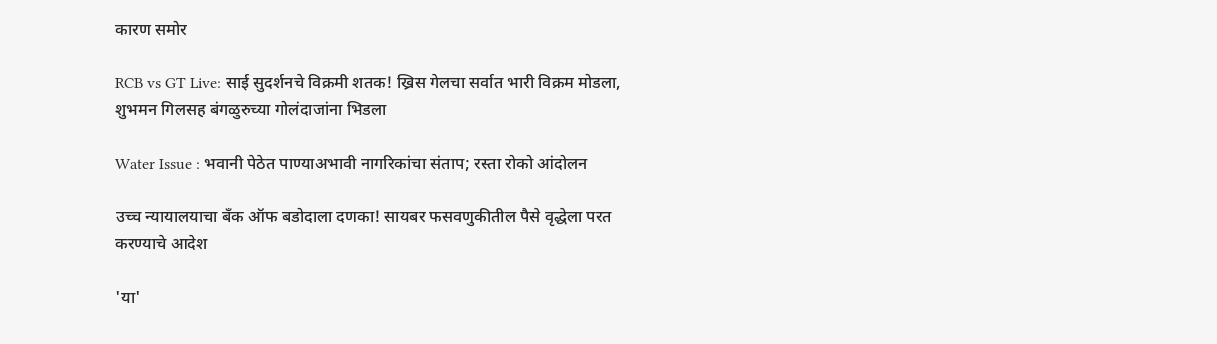कारण समोर

RCB vs GT Live: साई सुदर्शनचे विक्रमी शतक! ख्रिस गेलचा सर्वात भारी विक्रम मोडला, शुभमन गिलसह बंगळुरुच्या गोलंदाजांना भिडला

Water Issue : भवानी पेठेत पाण्याअभावी नागरिकांचा संताप; रस्ता रोको आंदोलन

उच्च न्यायालयाचा बँक ऑफ बडोदाला दणका! सायबर फसवणुकीतील पैसे वृद्धेला परत करण्याचे आदेश

'या'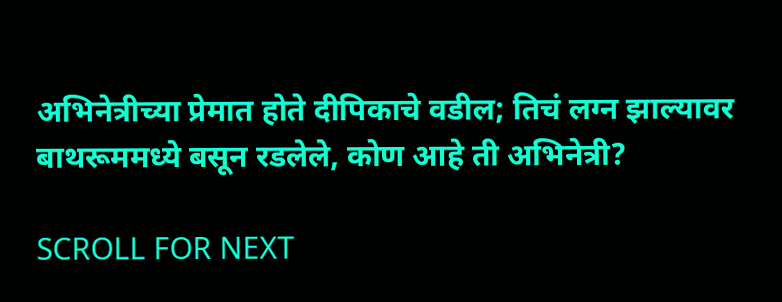अभिनेत्रीच्या प्रेमात होते दीपिकाचे वडील; तिचं लग्न झाल्यावर बाथरूममध्ये बसून रडलेले, कोण आहे ती अभिनेत्री?

SCROLL FOR NEXT